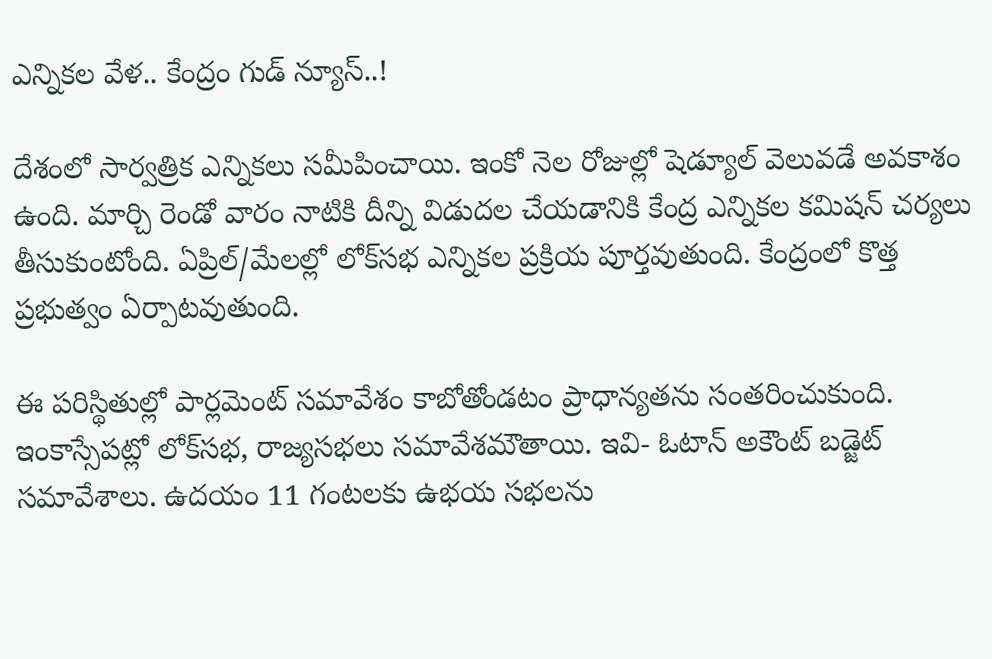ఎన్నికల వేళ.. కేంద్రం గుడ్ న్యూస్..!

దేశంలో సార్వత్రిక ఎన్నికలు సమీపించాయి. ఇంకో నెల రోజుల్లో షెడ్యూల్ వెలువడే అవకాశం ఉంది. మార్చి రెండో వారం నాటికి దీన్ని విడుదల చేయడానికి కేంద్ర ఎన్నికల కమిషన్ చర్యలు తీసుకుంటోంది. ఏప్రిల్/మేలల్లో లోక్‌సభ ఎన్నికల ప్రక్రియ పూర్తవుతుంది. కేంద్రంలో కొత్త ప్రభుత్వం ఏర్పాటవుతుంది.

ఈ పరిస్థితుల్లో పార్లమెంట్ సమావేశం కాబోతోండటం ప్రాధాన్యతను సంతరించుకుంది. ఇంకాస్సేపట్లో లోక్‌సభ, రాజ్యసభలు సమావేశమౌతాయి. ఇవి- ఓటాన్ అకౌంట్ బడ్జెట్ సమావేశాలు. ఉదయం 11 గంటలకు ఉభయ సభలను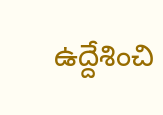ఉద్దేశించి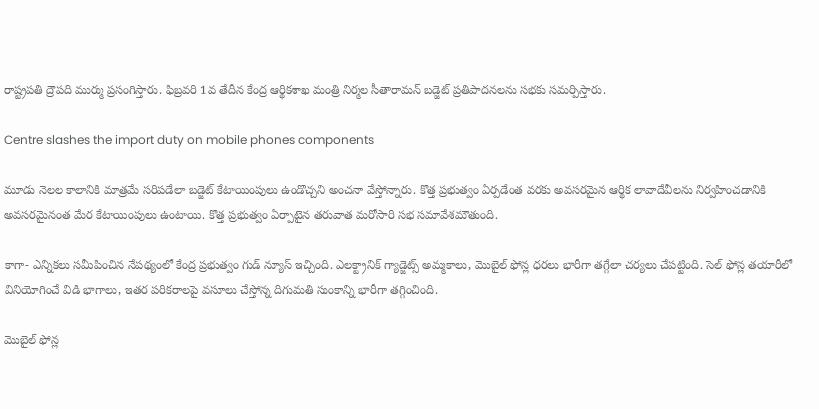రాష్ట్రపతి ద్రౌపది ముర్ము ప్రసంగిస్తారు. ఫిబ్రవరి 1వ తేదీన కేంద్ర ఆర్థికశాఖ మంత్రి నిర్మల సీతారామన్ బడ్జెట్ ప్రతిపాదనలను సభకు సమర్పిస్తారు.

Centre slashes the import duty on mobile phones components

మూడు నెలల కాలానికి మాత్రమే సరిపడేలా బడ్జెట్ కేటాయింపులు ఉండొచ్చని అంచనా వేస్తోన్నారు. కొత్త ప్రభుత్వం ఏర్పడేంత వరకు అవసరమైన ఆర్థిక లావాదేవీలను నిర్వహించడానికి అవసరమైనంత మేర కేటాయింపులు ఉంటాయి. కొత్త ప్రభుత్వం ఏర్పాటైన తరువాత మరోసారి సభ సమావేశమౌతుంది.

కాగా- ఎన్నికలు సమీపించిన నేపథ్యంలో కేంద్ర ప్రభుత్వం గుడ్ న్యూస్ ఇచ్చింది. ఎలక్ట్రానిక్ గ్యాడ్జెట్స్‌ అమ్మకాలు, మొబైల్ ఫోన్ల ధరలు భారీగా తగ్గేలా చర్యలు చేపట్టింది. సెల్ ఫోన్ల తయారీలో వినియోగించే విడి భాగాలు, ఇతర పరికరాలపై వసూలు చేస్తోన్న దిగుమతి సుంకాన్ని భారీగా తగ్గించింది.

మొబైల్ ఫోన్ల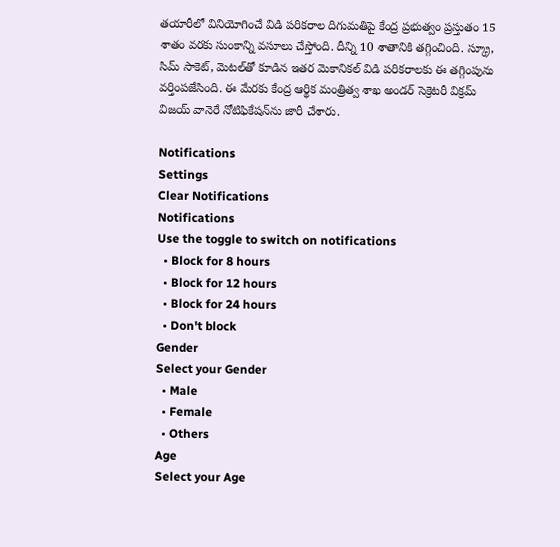తయారీలో వినియోగించే విడి పరికరాల దిగుమతిపై కేంద్ర ప్రభుత్వం ప్రస్తుతం 15 శాతం వరకు సుంకాన్ని వసూలు చేస్తోంది. దీన్ని 10 శాతానికి తగ్గించింది. స్క్రూ, సిమ్ సాకెట్, మెటల్‌తో కూడిన ఇతర మెకానికల్ విడి పరికరాలకు ఈ తగ్గింపును వర్తింపజేసింది. ఈ మేరకు కేంద్ర ఆర్థిక మంత్రిత్వ శాఖ అండర్ సెక్రెటరీ విక్రమ్ విజయ్ వానెరే నోటిఫికేషన్‌ను జారీ చేశారు.

Notifications
Settings
Clear Notifications
Notifications
Use the toggle to switch on notifications
  • Block for 8 hours
  • Block for 12 hours
  • Block for 24 hours
  • Don't block
Gender
Select your Gender
  • Male
  • Female
  • Others
Age
Select your Age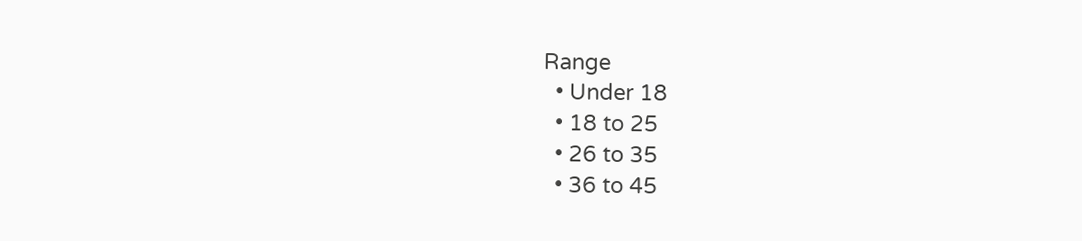Range
  • Under 18
  • 18 to 25
  • 26 to 35
  • 36 to 45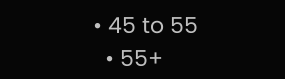• 45 to 55
  • 55+